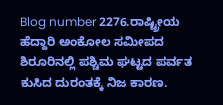Blog number 2276.ರಾಷ್ಟ್ರೀಯ ಹೆದ್ದಾರಿ ಅಂಕೋಲ ಸಮೀಪದ ಶಿರೂರಿನಲ್ಲಿ ಪಶ್ಚಿಮ ಘಟ್ಟದ ಪರ್ವತ ಕುಸಿದ ದುರಂತಕ್ಕೆ ನಿಜ ಕಾರಣ.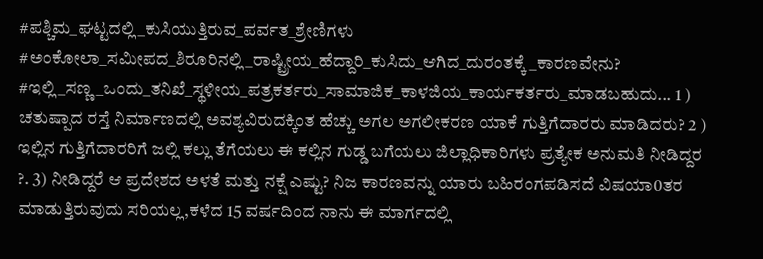#ಪಶ್ಚಿಮ_ಘಟ್ಟದಲ್ಲಿ_ಕುಸಿಯುತ್ತಿರುವ_ಪರ್ವತ_ಶ್ರೇಣಿಗಳು #ಅಂಕೋಲಾ_ಸಮೀಪದ_ಶಿರೂರಿನಲ್ಲಿ_ರಾಷ್ಟ್ರೀಯ_ಹೆದ್ದಾರಿ_ಕುಸಿದು_ಆಗಿದ_ದುರಂತಕ್ಕೆ_ಕಾರಣವೇನು? #ಇಲ್ಲಿ_ಸಣ್ಣ_ಒಂದು_ತನಿಖೆ_ಸ್ಥಳೀಯ_ಪತ್ರಕರ್ತರು_ಸಾಮಾಜಿಕ_ಕಾಳಜಿಯ_ಕಾರ್ಯಕರ್ತರು_ಮಾಡಬಹುದು... 1 ) ಚತುಷ್ಪಾದ ರಸ್ತೆ ನಿರ್ಮಾಣದಲ್ಲಿ ಅವಶ್ಯವಿರುದಕ್ಕಿಂತ ಹೆಚ್ಚು ಅಗಲ ಅಗಲೀಕರಣ ಯಾಕೆ ಗುತ್ತಿಗೆದಾರರು ಮಾಡಿದರು? 2 ) ಇಲ್ಲಿನ ಗುತ್ತಿಗೆದಾರರಿಗೆ ಜಲ್ಲಿ ಕಲ್ಲು ತೆಗೆಯಲು ಈ ಕಲ್ಲಿನ ಗುಡ್ಡ ಬಗೆಯಲು ಜಿಲ್ಲಾಧಿಕಾರಿಗಳು ಪ್ರತ್ಯೇಕ ಅನುಮತಿ ನೀಡಿದ್ದರ ?. 3) ನೀಡಿದ್ದರೆ ಆ ಪ್ರದೇಶದ ಅಳತೆ ಮತ್ತು ನಕ್ಷೆ ಎಷ್ಟು? ನಿಜ ಕಾರಣವನ್ನು ಯಾರು ಬಹಿರಂಗಪಡಿಸದೆ ವಿಷಯಾ0ತರ ಮಾಡುತ್ತಿರುವುದು ಸರಿಯಲ್ಲ,ಕಳೆದ 15 ವರ್ಷದಿಂದ ನಾನು ಈ ಮಾರ್ಗದಲ್ಲಿ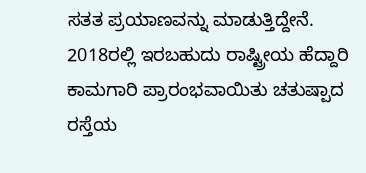ಸತತ ಪ್ರಯಾಣವನ್ನು ಮಾಡುತ್ತಿದ್ದೇನೆ. 2018ರಲ್ಲಿ ಇರಬಹುದು ರಾಷ್ಟ್ರೀಯ ಹೆದ್ದಾರಿ ಕಾಮಗಾರಿ ಪ್ರಾರಂಭವಾಯಿತು ಚತುಷ್ಪಾದ ರಸ್ತೆಯ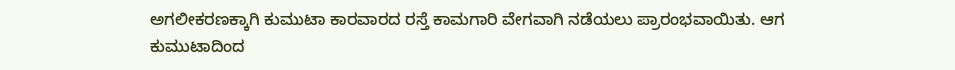ಅಗಲೀಕರಣಕ್ಕಾಗಿ ಕುಮುಟಾ ಕಾರವಾರದ ರಸ್ತೆ ಕಾಮಗಾರಿ ವೇಗವಾಗಿ ನಡೆಯಲು ಪ್ರಾರಂಭವಾಯಿತು. ಆಗ ಕುಮುಟಾದಿಂದ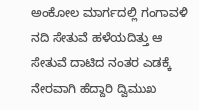ಅಂಕೋಲ ಮಾರ್ಗದಲ್ಲಿ ಗಂಗಾವಳಿ ನದಿ ಸೇತುವೆ ಹಳೆಯದಿತ್ತು ಆ ಸೇತುವೆ ದಾಟಿದ ನಂತರ ಎಡಕ್ಕೆ ನೇರವಾಗಿ ಹೆದ್ದಾರಿ ದ್ವಿಮುಖ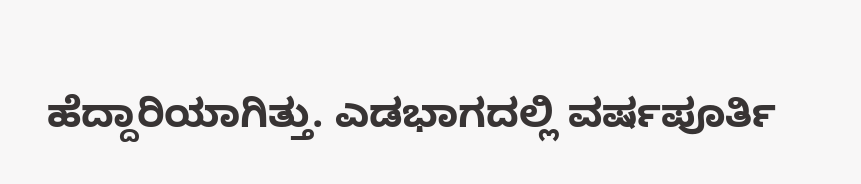ಹೆದ್ದಾರಿಯಾಗಿತ್ತು. ಎಡಭಾಗದಲ್ಲಿ ವರ್ಷಪೂರ್ತಿ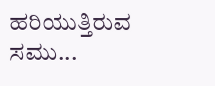ಹರಿಯುತ್ತಿರುವ ಸಮು...